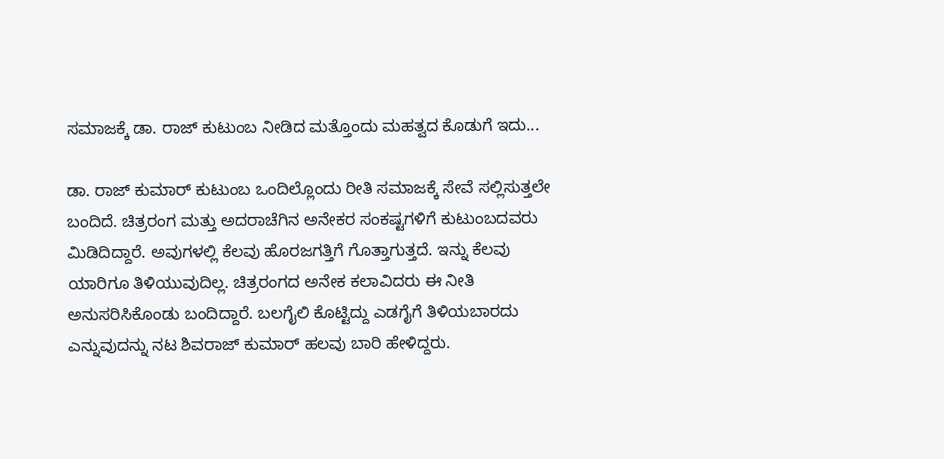ಸಮಾಜಕ್ಕೆ ಡಾ. ರಾಜ್ ಕುಟುಂಬ ನೀಡಿದ ಮತ್ತೊಂದು ಮಹತ್ವದ ಕೊಡುಗೆ ಇದು...

ಡಾ. ರಾಜ್ ಕುಮಾರ್ ಕುಟುಂಬ ಒಂದಿಲ್ಲೊಂದು ರೀತಿ ಸಮಾಜಕ್ಕೆ ಸೇವೆ ಸಲ್ಲಿಸುತ್ತಲೇ ಬಂದಿದೆ. ಚಿತ್ರರಂಗ ಮತ್ತು ಅದರಾಚೆಗಿನ ಅನೇಕರ ಸಂಕಷ್ಟಗಳಿಗೆ ಕುಟುಂಬದವರು ಮಿಡಿದಿದ್ದಾರೆ. ಅವುಗಳಲ್ಲಿ ಕೆಲವು ಹೊರಜಗತ್ತಿಗೆ ಗೊತ್ತಾಗುತ್ತದೆ. ಇನ್ನು ಕೆಲವು ಯಾರಿಗೂ ತಿಳಿಯುವುದಿಲ್ಲ. ಚಿತ್ರರಂಗದ ಅನೇಕ ಕಲಾವಿದರು ಈ ನೀತಿ ಅನುಸರಿಸಿಕೊಂಡು ಬಂದಿದ್ದಾರೆ. ಬಲಗೈಲಿ ಕೊಟ್ಟಿದ್ದು ಎಡಗೈಗೆ ತಿಳಿಯಬಾರದು ಎನ್ನುವುದನ್ನು ನಟ ಶಿವರಾಜ್ ಕುಮಾರ್ ಹಲವು ಬಾರಿ ಹೇಳಿದ್ದರು.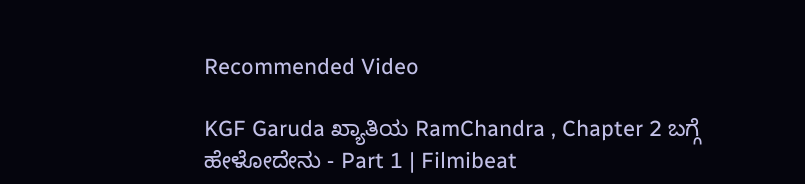Recommended Video

KGF Garuda ಖ್ಯಾತಿಯ RamChandra , Chapter 2 ಬಗ್ಗೆ ಹೇಳೋದೇನು - Part 1 | Filmibeat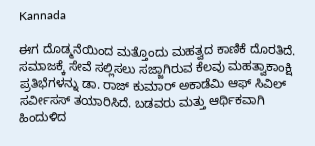Kannada

ಈಗ ದೊಡ್ಮನೆಯಿಂದ ಮತ್ತೊಂದು ಮಹತ್ವದ ಕಾಣಿಕೆ ದೊರತಿದೆ. ಸಮಾಜಕ್ಕೆ ಸೇವೆ ಸಲ್ಲಿಸಲು ಸಜ್ಜಾಗಿರುವ ಕೆಲವು ಮಹತ್ವಾಕಾಂಕ್ಷಿ ಪ್ರತಿಭೆಗಳನ್ನು ಡಾ. ರಾಜ್ ಕುಮಾರ್ ಅಕಾಡೆಮಿ ಆಫ್ ಸಿವಿಲ್ ಸರ್ವೀಸಸ್ ತಯಾರಿಸಿದೆ. ಬಡವರು ಮತ್ತು ಆರ್ಥಿಕವಾಗಿ ಹಿಂದುಳಿದ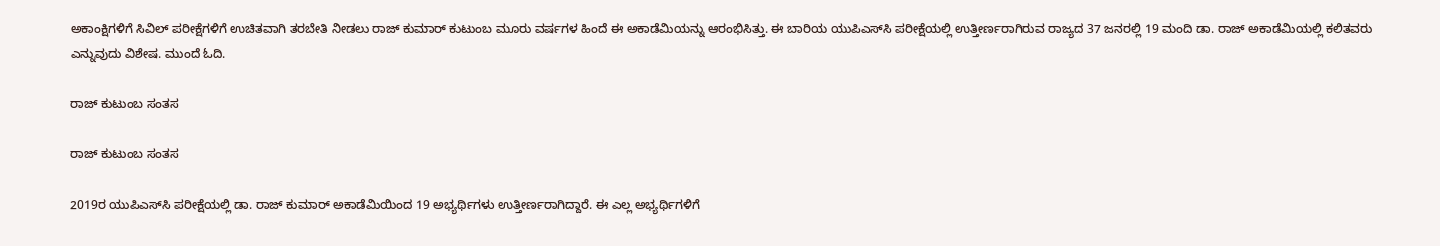ಅಕಾಂಕ್ಷಿಗಳಿಗೆ ಸಿವಿಲ್ ಪರೀಕ್ಷೆಗಳಿಗೆ ಉಚಿತವಾಗಿ ತರಬೇತಿ ನೀಡಲು ರಾಜ್ ಕುಮಾರ್ ಕುಟುಂಬ ಮೂರು ವರ್ಷಗಳ ಹಿಂದೆ ಈ ಅಕಾಡೆಮಿಯನ್ನು ಆರಂಭಿಸಿತ್ತು. ಈ ಬಾರಿಯ ಯುಪಿಎಸ್‌ಸಿ ಪರೀಕ್ಷೆಯಲ್ಲಿ ಉತ್ತೀರ್ಣರಾಗಿರುವ ರಾಜ್ಯದ 37 ಜನರಲ್ಲಿ 19 ಮಂದಿ ಡಾ. ರಾಜ್ ಅಕಾಡೆಮಿಯಲ್ಲಿ ಕಲಿತವರು ಎನ್ನುವುದು ವಿಶೇಷ. ಮುಂದೆ ಓದಿ.

ರಾಜ್ ಕುಟುಂಬ ಸಂತಸ

ರಾಜ್ ಕುಟುಂಬ ಸಂತಸ

2019ರ ಯುಪಿಎಸ್‌ಸಿ ಪರೀಕ್ಷೆಯಲ್ಲಿ ಡಾ. ರಾಜ್ ಕುಮಾರ್ ಅಕಾಡೆಮಿಯಿಂದ 19 ಅಭ್ಯರ್ಥಿಗಳು ಉತ್ತೀರ್ಣರಾಗಿದ್ದಾರೆ. ಈ ಎಲ್ಲ ಅಭ್ಯರ್ಥಿಗಳಿಗೆ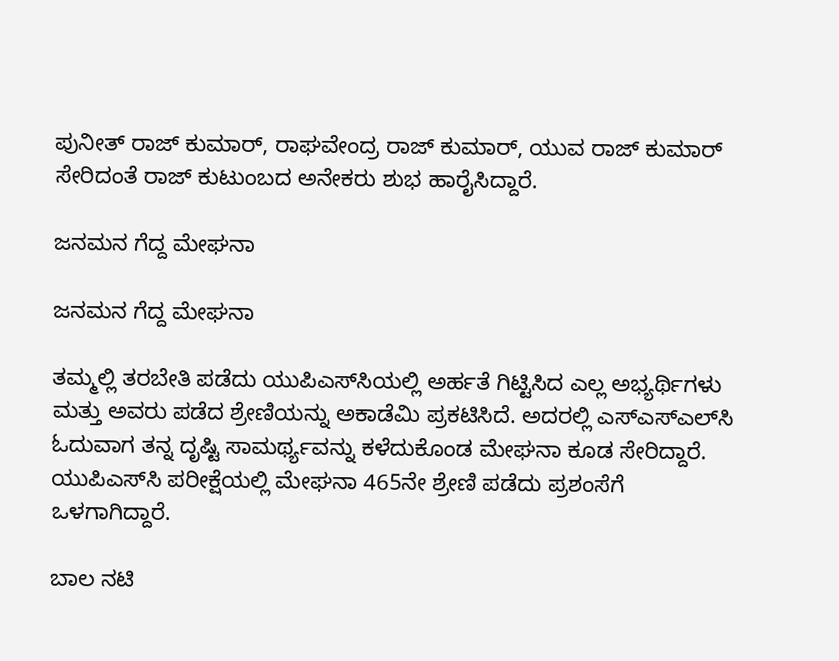ಪುನೀತ್ ರಾಜ್ ಕುಮಾರ್, ರಾಘವೇಂದ್ರ ರಾಜ್ ಕುಮಾರ್, ಯುವ ರಾಜ್ ಕುಮಾರ್ ಸೇರಿದಂತೆ ರಾಜ್ ಕುಟುಂಬದ ಅನೇಕರು ಶುಭ ಹಾರೈಸಿದ್ದಾರೆ.

ಜನಮನ ಗೆದ್ದ ಮೇಘನಾ

ಜನಮನ ಗೆದ್ದ ಮೇಘನಾ

ತಮ್ಮಲ್ಲಿ ತರಬೇತಿ ಪಡೆದು ಯುಪಿಎಸ್‌ಸಿಯಲ್ಲಿ ಅರ್ಹತೆ ಗಿಟ್ಟಿಸಿದ ಎಲ್ಲ ಅಭ್ಯರ್ಥಿಗಳು ಮತ್ತು ಅವರು ಪಡೆದ ಶ್ರೇಣಿಯನ್ನು ಅಕಾಡೆಮಿ ಪ್ರಕಟಿಸಿದೆ. ಅದರಲ್ಲಿ ಎಸ್‌ಎಸ್‌ಎಲ್‌ಸಿ ಓದುವಾಗ ತನ್ನ ದೃಷ್ಟಿ ಸಾಮರ್ಥ್ಯವನ್ನು ಕಳೆದುಕೊಂಡ ಮೇಘನಾ ಕೂಡ ಸೇರಿದ್ದಾರೆ. ಯುಪಿಎಸ್‌ಸಿ ಪರೀಕ್ಷೆಯಲ್ಲಿ ಮೇಘನಾ 465ನೇ ಶ್ರೇಣಿ ಪಡೆದು ಪ್ರಶಂಸೆಗೆ ಒಳಗಾಗಿದ್ದಾರೆ.

ಬಾಲ ನಟಿ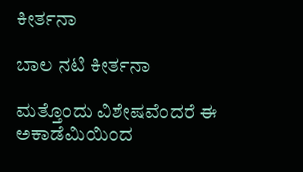ಕೀರ್ತನಾ

ಬಾಲ ನಟಿ ಕೀರ್ತನಾ

ಮತ್ತೊಂದು ವಿಶೇಷವೆಂದರೆ ಈ ಅಕಾಡೆಮಿಯಿಂದ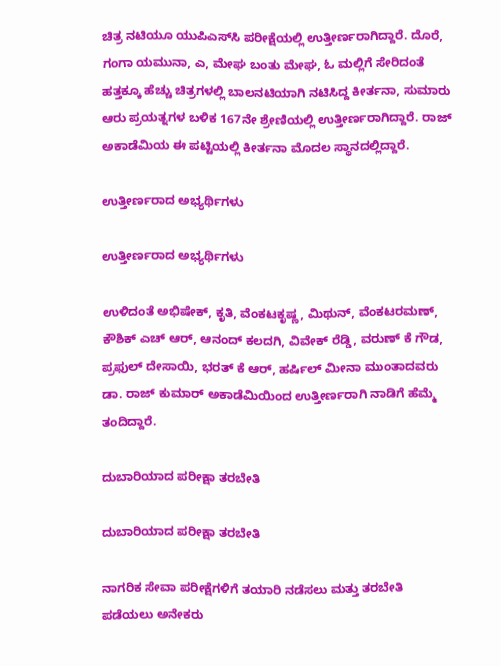ಚಿತ್ರ ನಟಿಯೂ ಯುಪಿಎಸ್‌ಸಿ ಪರೀಕ್ಷೆಯಲ್ಲಿ ಉತ್ತೀರ್ಣರಾಗಿದ್ದಾರೆ. ದೊರೆ, ಗಂಗಾ ಯಮುನಾ, ಎ, ಮೇಘ ಬಂತು ಮೇಘ, ಓ ಮಲ್ಲಿಗೆ ಸೇರಿದಂತೆ ಹತ್ತಕ್ಕೂ ಹೆಚ್ಚು ಚಿತ್ರಗಳಲ್ಲಿ ಬಾಲನಟಿಯಾಗಿ ನಟಿಸಿದ್ದ ಕೀರ್ತನಾ, ಸುಮಾರು ಆರು ಪ್ರಯತ್ನಗಳ ಬಳಿಕ 167ನೇ ಶ್ರೇಣಿಯಲ್ಲಿ ಉತ್ತೀರ್ಣರಾಗಿದ್ದಾರೆ. ರಾಜ್ ಅಕಾಡೆಮಿಯ ಈ ಪಟ್ಟಿಯಲ್ಲಿ ಕೀರ್ತನಾ ಮೊದಲ ಸ್ಥಾನದಲ್ಲಿದ್ದಾರೆ.

ಉತ್ತೀರ್ಣರಾದ ಅಭ್ಯರ್ಥಿಗಳು

ಉತ್ತೀರ್ಣರಾದ ಅಭ್ಯರ್ಥಿಗಳು

ಉಳಿದಂತೆ ಅಭಿಷೇಕ್, ಕೃತಿ, ವೆಂಕಟಕೃಷ್ಣ, ಮಿಥುನ್, ವೆಂಕಟರಮಣ್, ಕೌಶಿಕ್ ಎಚ್ ಆರ್, ಆನಂದ್ ಕಲದಗಿ, ವಿವೇಕ್ ರೆಡ್ಡಿ, ವರುಣ್ ಕೆ ಗೌಡ, ಪ್ರಫುಲ್ ದೇಸಾಯಿ, ಭರತ್ ಕೆ ಆರ್, ಹರ್ಷಿಲ್ ಮೀನಾ ಮುಂತಾದವರು ಡಾ. ರಾಜ್ ಕುಮಾರ್ ಅಕಾಡೆಮಿಯಿಂದ ಉತ್ತೀರ್ಣರಾಗಿ ನಾಡಿಗೆ ಹೆಮ್ಮೆ ತಂದಿದ್ದಾರೆ.

ದುಬಾರಿಯಾದ ಪರೀಕ್ಷಾ ತರಬೇತಿ

ದುಬಾರಿಯಾದ ಪರೀಕ್ಷಾ ತರಬೇತಿ

ನಾಗರಿಕ ಸೇವಾ ಪರೀಕ್ಷೆಗಳಿಗೆ ತಯಾರಿ ನಡೆಸಲು ಮತ್ತು ತರಬೇತಿ ಪಡೆಯಲು ಅನೇಕರು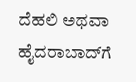ದೆಹಲಿ ಅಥವಾ ಹೈದರಾಬಾದ್‌ಗೆ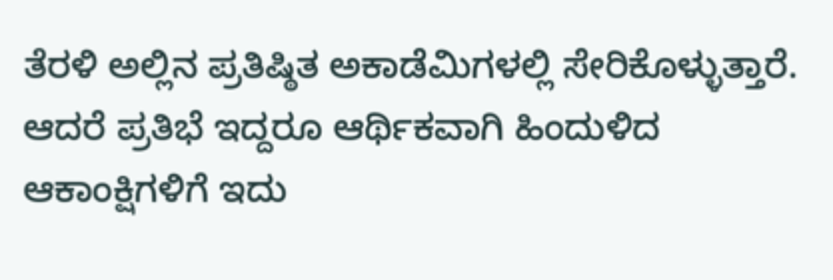ತೆರಳಿ ಅಲ್ಲಿನ ಪ್ರತಿಷ್ಠಿತ ಅಕಾಡೆಮಿಗಳಲ್ಲಿ ಸೇರಿಕೊಳ್ಳುತ್ತಾರೆ. ಆದರೆ ಪ್ರತಿಭೆ ಇದ್ದರೂ ಆರ್ಥಿಕವಾಗಿ ಹಿಂದುಳಿದ ಆಕಾಂಕ್ಷಿಗಳಿಗೆ ಇದು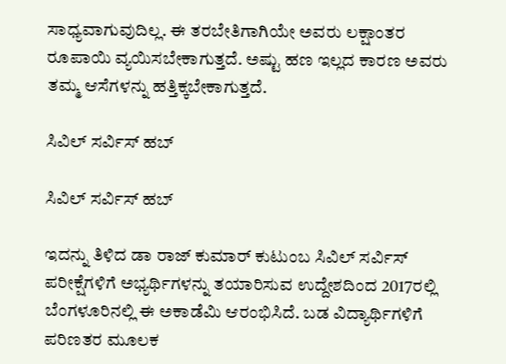ಸಾಧ್ಯವಾಗುವುದಿಲ್ಲ. ಈ ತರಬೇತಿಗಾಗಿಯೇ ಅವರು ಲಕ್ಷಾಂತರ ರೂಪಾಯಿ ವ್ಯಯಿಸಬೇಕಾಗುತ್ತದೆ. ಅಷ್ಟು ಹಣ ಇಲ್ಲದ ಕಾರಣ ಅವರು ತಮ್ಮ ಆಸೆಗಳನ್ನು ಹತ್ತಿಕ್ಕಬೇಕಾಗುತ್ತದೆ.

ಸಿವಿಲ್ ಸರ್ವಿಸ್ ಹಬ್

ಸಿವಿಲ್ ಸರ್ವಿಸ್ ಹಬ್

ಇದನ್ನು ತಿಳಿದ ಡಾ ರಾಜ್ ಕುಮಾರ್ ಕುಟುಂಬ ಸಿವಿಲ್ ಸರ್ವಿಸ್ ಪರೀಕ್ಷೆಗಳಿಗೆ ಅಭ್ಯರ್ಥಿಗಳನ್ನು ತಯಾರಿಸುವ ಉದ್ದೇಶದಿಂದ 2017ರಲ್ಲಿ ಬೆಂಗಳೂರಿನಲ್ಲಿ ಈ ಅಕಾಡೆಮಿ ಆರಂಭಿಸಿದೆ. ಬಡ ವಿದ್ಯಾರ್ಥಿಗಳಿಗೆ ಪರಿಣತರ ಮೂಲಕ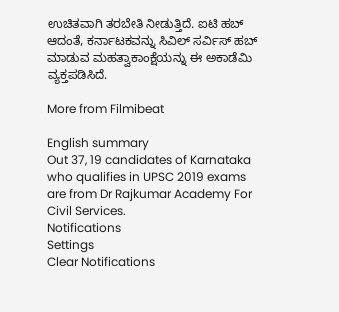ಉಚಿತವಾಗಿ ತರಬೇತಿ ನೀಡುತ್ತಿದೆ. ಐಟಿ ಹಬ್ ಆದಂತೆ, ಕರ್ನಾಟಕವನ್ನು ಸಿವಿಲ್ ಸರ್ವಿಸ್ ಹಬ್ ಮಾಡುವ ಮಹತ್ವಾಕಾಂಕ್ಷೆಯನ್ನು ಈ ಅಕಾಡೆಮಿ ವ್ಯಕ್ತಪಡಿಸಿದೆ.

More from Filmibeat

English summary
Out 37, 19 candidates of Karnataka who qualifies in UPSC 2019 exams are from Dr Rajkumar Academy For Civil Services.
Notifications
Settings
Clear Notifications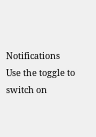Notifications
Use the toggle to switch on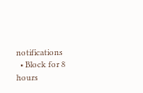notifications
  • Block for 8 hours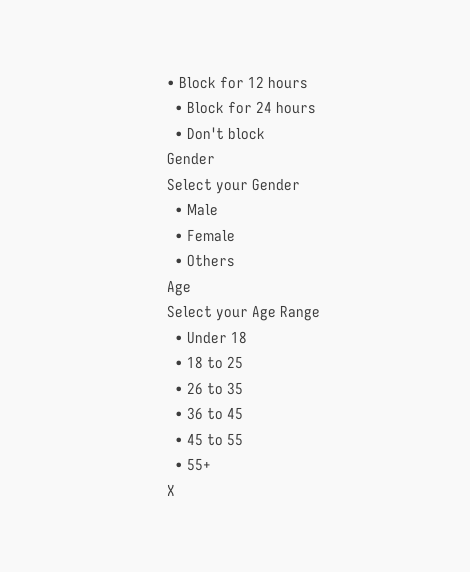• Block for 12 hours
  • Block for 24 hours
  • Don't block
Gender
Select your Gender
  • Male
  • Female
  • Others
Age
Select your Age Range
  • Under 18
  • 18 to 25
  • 26 to 35
  • 36 to 45
  • 45 to 55
  • 55+
X